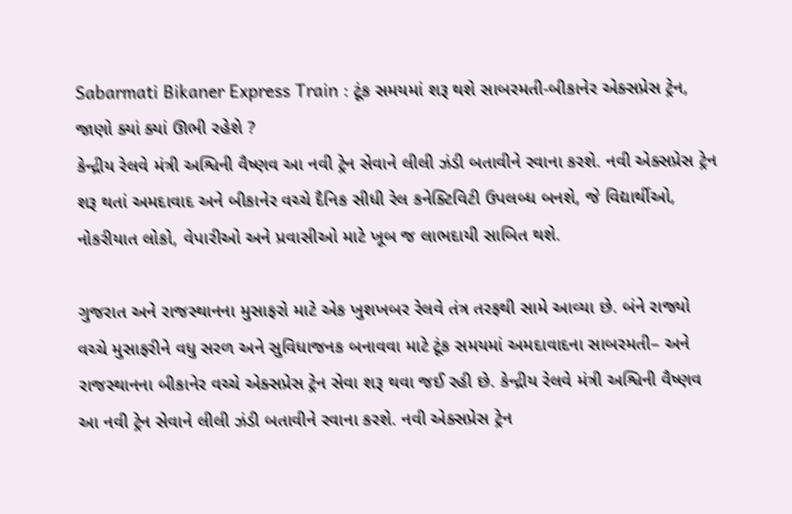Sabarmati Bikaner Express Train : ટૂંક સમયમાં શરૂ થશે સાબરમતી-બીકાનેર એક્સપ્રેસ ટ્રેન, જાણો ક્યાં ક્યાં ઊભી રહેશે ?
કેન્દ્રીય રેલવે મંત્રી અશ્વિની વૈષ્ણવ આ નવી ટ્રેન સેવાને લીલી ઝંડી બતાવીને રવાના કરશે. નવી એક્સપ્રેસ ટ્રેન શરૂ થતાં અમદાવાદ અને બીકાનેર વચ્ચે દૈનિક સીધી રેલ કનેક્ટિવિટી ઉપલબ્ધ બનશે, જે વિદ્યાર્થીઓ, નોકરીયાત લોકો, વેપારીઓ અને પ્રવાસીઓ માટે ખૂબ જ લાભદાયી સાબિત થશે.

ગુજરાત અને રાજસ્થાનના મુસાફરો માટે એક ખુશખબર રેલવે તંત્ર તરફથી સામે આવ્યા છે. બંને રાજ્યો વચ્ચે મુસાફરીને વધુ સરળ અને સુવિધાજનક બનાવવા માટે ટૂંક સમયમાં અમદાવાદના સાબરમતી– અને રાજસ્થાનના બીકાનેર વચ્ચે એક્સપ્રેસ ટ્રેન સેવા શરૂ થવા જઈ રહી છે. કેન્દ્રીય રેલવે મંત્રી અશ્વિની વૈષ્ણવ આ નવી ટ્રેન સેવાને લીલી ઝંડી બતાવીને રવાના કરશે. નવી એક્સપ્રેસ ટ્રેન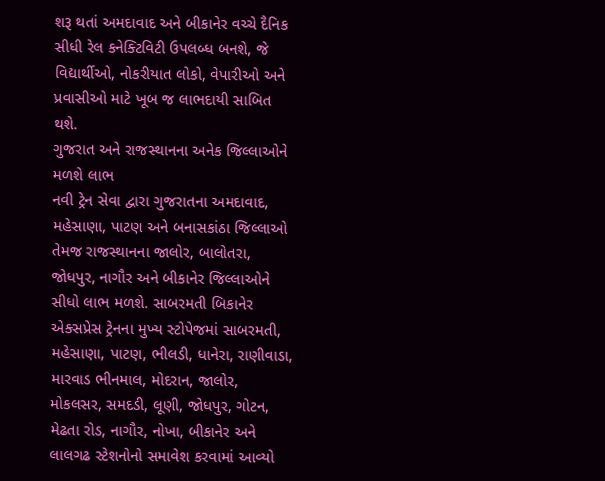શરૂ થતાં અમદાવાદ અને બીકાનેર વચ્ચે દૈનિક સીધી રેલ કનેક્ટિવિટી ઉપલબ્ધ બનશે, જે વિદ્યાર્થીઓ, નોકરીયાત લોકો, વેપારીઓ અને પ્રવાસીઓ માટે ખૂબ જ લાભદાયી સાબિત થશે.
ગુજરાત અને રાજસ્થાનના અનેક જિલ્લાઓને મળશે લાભ
નવી ટ્રેન સેવા દ્વારા ગુજરાતના અમદાવાદ, મહેસાણા, પાટણ અને બનાસકાંઠા જિલ્લાઓ તેમજ રાજસ્થાનના જાલોર, બાલોતરા, જોધપુર, નાગૌર અને બીકાનેર જિલ્લાઓને સીધો લાભ મળશે. સાબરમતી બિકાનેર એક્સપ્રેસ ટ્રેનના મુખ્ય સ્ટોપેજમાં સાબરમતી, મહેસાણા, પાટણ, ભીલડી, ધાનેરા, રાણીવાડા, મારવાડ ભીનમાલ, મોદરાન, જાલોર, મોકલસર, સમદડી, લૂણી, જોધપુર, ગોટન, મેઢતા રોડ, નાગૌર, નોખા, બીકાનેર અને લાલગઢ સ્ટેશનોનો સમાવેશ કરવામાં આવ્યો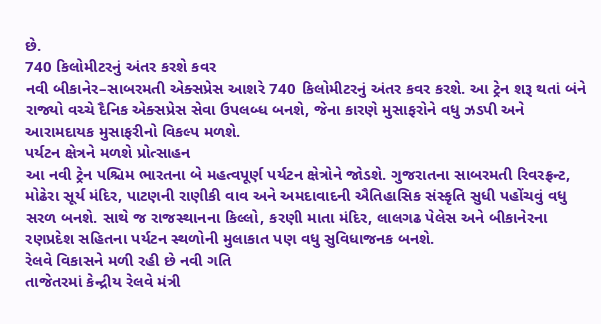છે.
740 કિલોમીટરનું અંતર કરશે કવર
નવી બીકાનેર–સાબરમતી એક્સપ્રેસ આશરે 740 કિલોમીટરનું અંતર કવર કરશે. આ ટ્રેન શરૂ થતાં બંને રાજ્યો વચ્ચે દૈનિક એક્સપ્રેસ સેવા ઉપલબ્ધ બનશે, જેના કારણે મુસાફરોને વધુ ઝડપી અને આરામદાયક મુસાફરીનો વિકલ્પ મળશે.
પર્યટન ક્ષેત્રને મળશે પ્રોત્સાહન
આ નવી ટ્રેન પશ્ચિમ ભારતના બે મહત્વપૂર્ણ પર્યટન ક્ષેત્રોને જોડશે. ગુજરાતના સાબરમતી રિવરફ્રન્ટ, મોઢેરા સૂર્ય મંદિર, પાટણની રાણીકી વાવ અને અમદાવાદની ઐતિહાસિક સંસ્કૃતિ સુધી પહોંચવું વધુ સરળ બનશે. સાથે જ રાજસ્થાનના કિલ્લો, કરણી માતા મંદિર, લાલગઢ પેલેસ અને બીકાનેરના રણપ્રદેશ સહિતના પર્યટન સ્થળોની મુલાકાત પણ વધુ સુવિધાજનક બનશે.
રેલવે વિકાસને મળી રહી છે નવી ગતિ
તાજેતરમાં કેન્દ્રીય રેલવે મંત્રી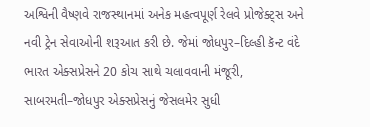અશ્વિની વૈષ્ણવે રાજસ્થાનમાં અનેક મહત્વપૂર્ણ રેલવે પ્રોજેક્ટ્સ અને નવી ટ્રેન સેવાઓની શરૂઆત કરી છે. જેમાં જોધપુર–દિલ્હી કૅન્ટ વંદે ભારત એક્સપ્રેસને 20 કોચ સાથે ચલાવવાની મંજૂરી, સાબરમતી–જોધપુર એક્સપ્રેસનું જેસલમેર સુધી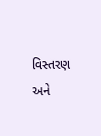વિસ્તરણ અને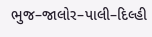ભુજ–જાલોર–પાલી–દિલ્હી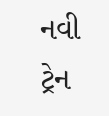નવી ટ્રેન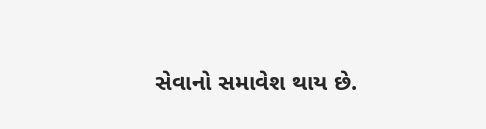સેવાનો સમાવેશ થાય છે.